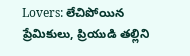Lovers: లేచిపోయిన ప్రేమికులు, ప్రియుడి తల్లిని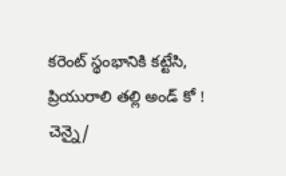కరెంట్ స్థంభానికి కట్టేసి, ప్రియురాలి తల్లి అండ్ కో !
చెన్నై/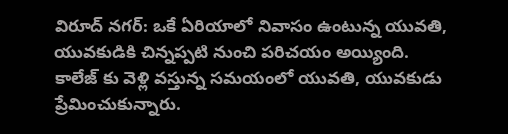విరూద్ నగర్: ఒకే ఏరియాలో నివాసం ఉంటున్న యువతి, యువకుడికి చిన్నప్పటి నుంచి పరిచయం అయ్యింది. కాలేజ్ కు వెళ్లి వస్తున్న సమయంలో యువతి, యువకుడు ప్రేమించుకున్నారు.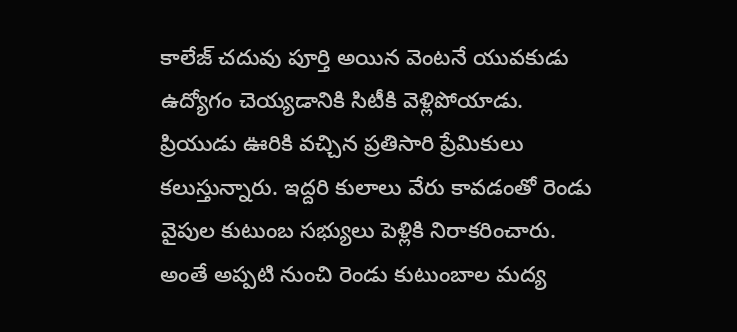కాలేజ్ చదువు పూర్తి అయిన వెంటనే యువకుడు ఉద్యోగం చెయ్యడానికి సిటీకి వెళ్లిపోయాడు. ప్రియుడు ఊరికి వచ్చిన ప్రతిసారి ప్రేమికులు కలుస్తున్నారు. ఇద్దరి కులాలు వేరు కావడంతో రెండు వైపుల కుటుంబ సభ్యులు పెళ్లికి నిరాకరించారు. అంతే అప్పటి నుంచి రెండు కుటుంబాల మద్య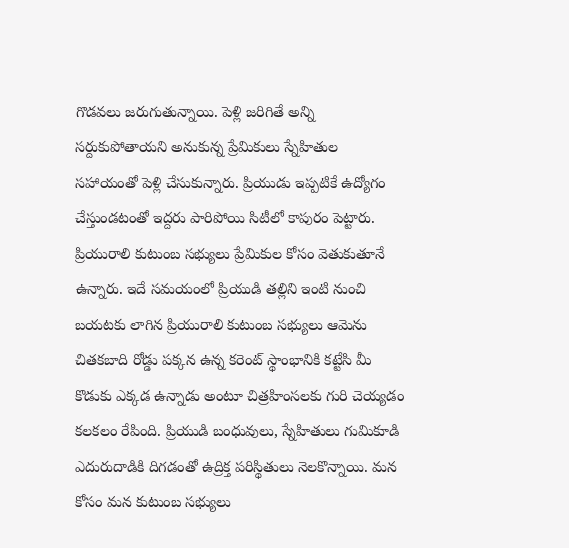గొడవలు జరుగుతున్నాయి. పెళ్లి జరిగితే అన్ని సర్దుకుపోతాయని అనుకున్న ప్రేమికులు స్నేహితుల సహాయంతో పెళ్లి చేసుకున్నారు. ప్రియుడు ఇప్పటికే ఉద్యోగం చేస్తుండటంతో ఇద్దరు పారిపోయి సిటీలో కాపురం పెట్టారు. ప్రియురాలి కుటుంబ సభ్యులు ప్రేమికుల కోసం వెతుకుతూనే ఉన్నారు. ఇదే సమయంలో ప్రియుడి తల్లిని ఇంటి నుంచి బయటకు లాగిన ప్రియురాలి కుటుంబ సభ్యులు ఆమెను చితకబాది రోడ్డు పక్కన ఉన్న కరెంట్ స్థాంభానికి కట్టేసి మీ కొడుకు ఎక్కడ ఉన్నాడు అంటూ చిత్రహింసలకు గురి చెయ్యడం కలకలం రేపింది. ప్రియుడి బంధువులు, స్నేహితులు గుమికూడి ఎదురుదాడికి దిగడంతో ఉద్రిక్త పరిస్థితులు నెలకొన్నాయి. మన కోసం మన కుటుంబ సభ్యులు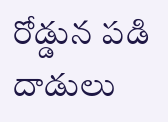రోడ్డున పడి దాడులు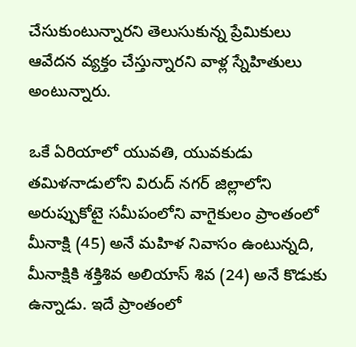చేసుకుంటున్నారని తెలుసుకున్న ప్రేమికులు ఆవేదన వ్యక్తం చేస్తున్నారని వాళ్ల స్నేహితులు అంటున్నారు.

ఒకే ఏరియాలో యువతి, యువకుడు
తమిళనాడులోని విరుద్ నగర్ జిల్లాలోని అరుప్పుకోటై సమీపంలోని వాగైకులం ప్రాంతంలో మీనాక్షి (45) అనే మహిళ నివాసం ఉంటున్నది, మీనాక్షికి శక్తిశివ అలియాస్ శివ (24) అనే కొడుకు ఉన్నాడు. ఇదే ప్రాంతంలో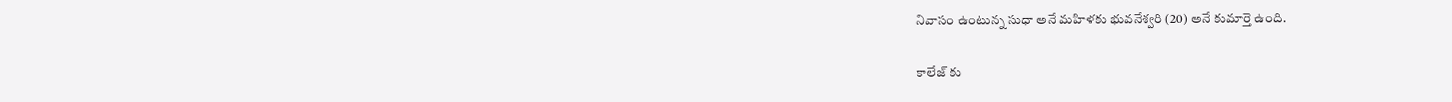నివాసం ఉంటున్న సుధా అనే మహిళకు భువనేశ్వరి (20) అనే కుమార్తె ఉంది.

కాలేజ్ కు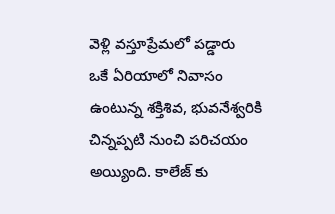వెళ్లి వస్తూప్రేమలో పడ్డారు
ఒకే ఏరియాలో నివాసం ఉంటున్న శక్తిశివ, భువనేశ్వరికి చిన్నప్పటి నుంచి పరిచయం అయ్యింది. కాలేజ్ కు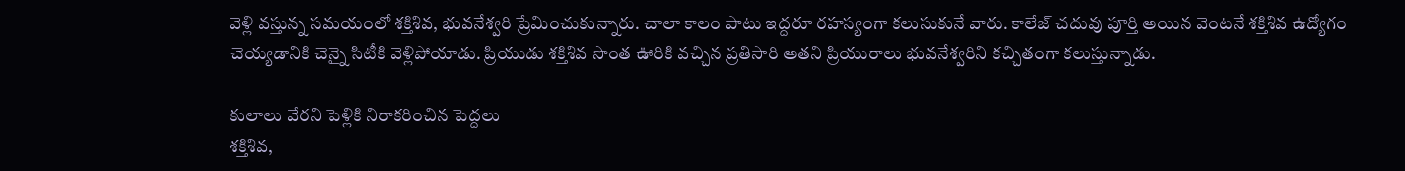వెళ్లి వస్తున్న సమయంలో శక్తిశివ, భువనేశ్వరి ప్రేమించుకున్నారు. చాలా కాలం పాటు ఇద్దరూ రహస్యంగా కలుసుకునే వారు. కాలేజ్ చదువు పూర్తి అయిన వెంటనే శక్తిశివ ఉద్యోగం చెయ్యడానికి చెన్నై సిటీకి వెళ్లిపోయాడు. ప్రియుడు శక్తిశివ సొంత ఊరికి వచ్చిన ప్రతిసారి అతని ప్రియురాలు భువనేశ్వరిని కచ్చితంగా కలుస్తున్నాడు.

కులాలు వేరని పెళ్లికి నిరాకరించిన పెద్దలు
శక్తిశివ,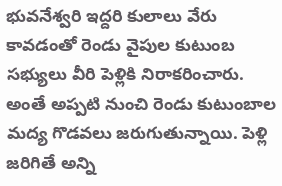భువనేశ్వరి ఇద్దరి కులాలు వేరు కావడంతో రెండు వైపుల కుటుంబ సభ్యులు వీరి పెళ్లికి నిరాకరించారు. అంతే అప్పటి నుంచి రెండు కుటుంబాల మద్య గొడవలు జరుగుతున్నాయి. పెళ్లి జరిగితే అన్ని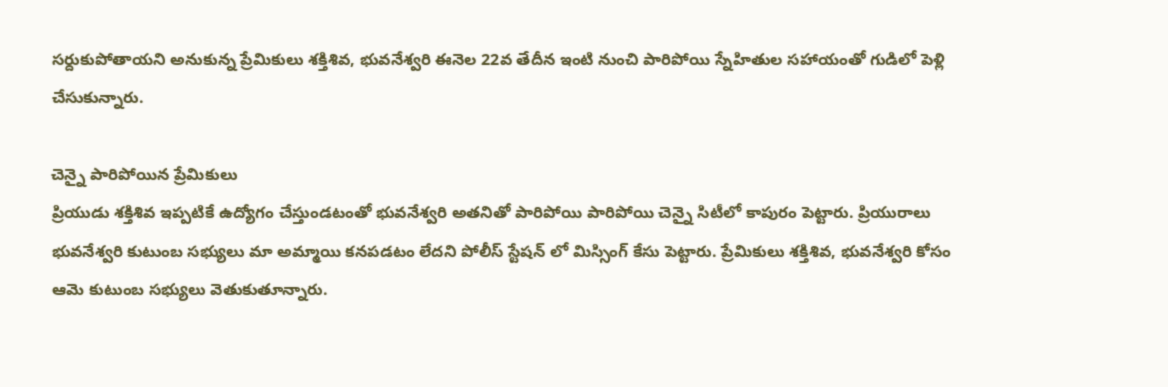సర్దుకుపోతాయని అనుకున్న ప్రేమికులు శక్తిశివ, భువనేశ్వరి ఈనెల 22వ తేదీన ఇంటి నుంచి పారిపోయి స్నేహితుల సహాయంతో గుడిలో పెళ్లి చేసుకున్నారు.

చెన్నై పారిపోయిన ప్రేమికులు
ప్రియుడు శక్తిశివ ఇప్పటికే ఉద్యోగం చేస్తుండటంతో భువనేశ్వరి అతనితో పారిపోయి పారిపోయి చెన్నై సిటీలో కాపురం పెట్టారు. ప్రియురాలు భువనేశ్వరి కుటుంబ సభ్యులు మా అమ్మాయి కనపడటం లేదని పోలీస్ స్టేషన్ లో మిస్సింగ్ కేసు పెట్టారు. ప్రేమికులు శక్తిశివ, భువనేశ్వరి కోసం ఆమె కుటుంబ సభ్యులు వెతుకుతూన్నారు.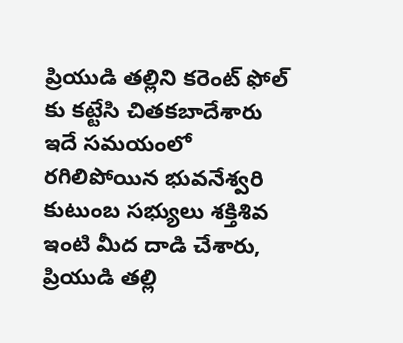ప్రియుడి తల్లిని కరెంట్ ఫోల్ కు కట్టేసి చితకబాదేశారు
ఇదే సమయంలో రగిలిపోయిన భువనేశ్వరి కుటుంబ సభ్యులు శక్తిశివ ఇంటి మీద దాడి చేశారు, ప్రియుడి తల్లి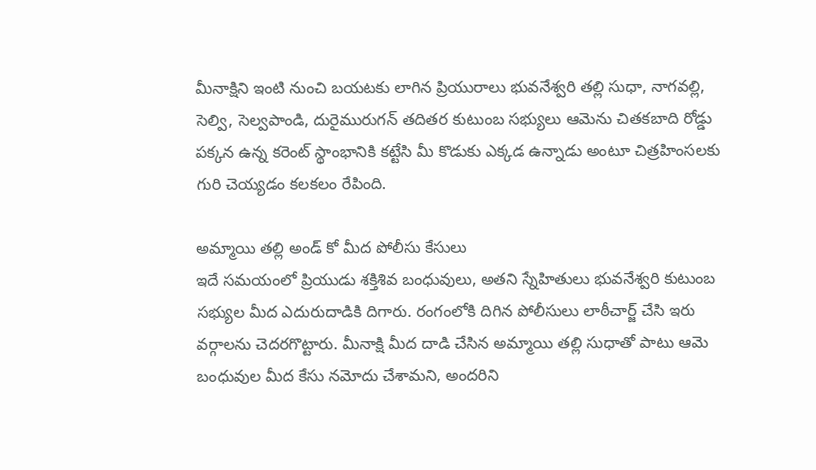మీనాక్షిని ఇంటి నుంచి బయటకు లాగిన ప్రియురాలు భువనేశ్వరి తల్లి సుధా, నాగవల్లి, సెల్వి, సెల్వపాండి, దురైమురుగన్ తదితర కుటుంబ సభ్యులు ఆమెను చితకబాది రోడ్డు పక్కన ఉన్న కరెంట్ స్థాంభానికి కట్టేసి మీ కొడుకు ఎక్కడ ఉన్నాడు అంటూ చిత్రహింసలకు గురి చెయ్యడం కలకలం రేపింది.

అమ్మాయి తల్లి అండ్ కో మీద పోలీసు కేసులు
ఇదే సమయంలో ప్రియుడు శక్తిశివ బంధువులు, అతని స్నేహితులు భువనేశ్వరి కుటుంబ సభ్యుల మీద ఎదురుదాడికి దిగారు. రంగంలోకి దిగిన పోలీసులు లాఠీచార్జ్ చేసి ఇరు వర్గాలను చెదరగొట్టారు. మీనాక్షి మీద దాడి చేసిన అమ్మాయి తల్లి సుధాతో పాటు ఆమె బంధువుల మీద కేసు నమోదు చేశామని, అందరిని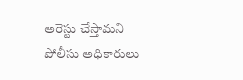అరెస్టు చేస్తామని పోలీసు అధికారులు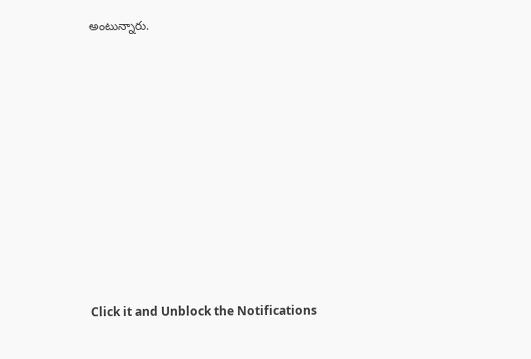అంటున్నారు.












Click it and Unblock the Notifications